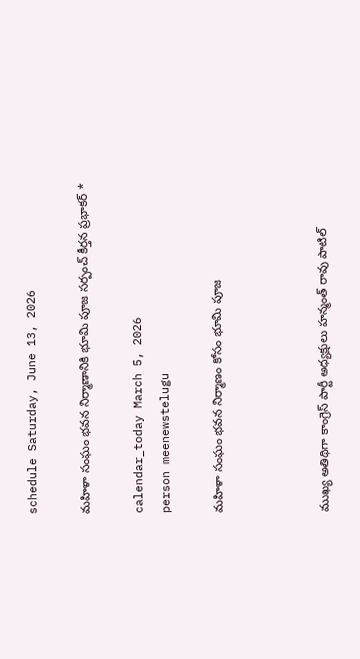schedule Saturday, June 13, 2026

మహిళా సంఘం భవన నిర్మాణానికి భూమి పూజ సర్పంచ్ కీర్తన ప్రభాకర్ *

calendar_today March 5, 2026
person meenewstelugu

మహిళా సంఘం భవన నిర్మాణం కోసం భూమి పూజ



ముఖ్య అతిథిగా కాంగ్రెస్ పార్టీ అధ్యక్షులు హన్మంత్ రావు పాటిల్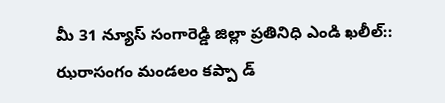మీ 31 న్యూస్ సంగారెడ్డి జిల్లా ప్రతినిధి ఎండి ఖలీల్:: ఝరాసంగం మండలం కప్పా డ్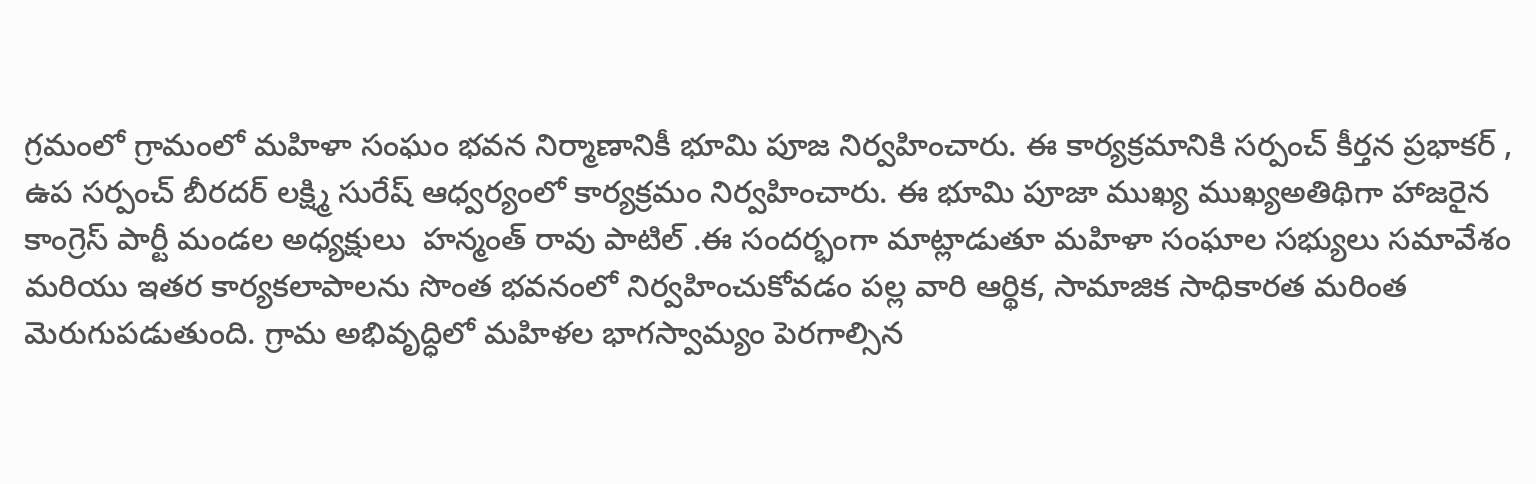గ్రమంలో గ్రామంలో మహిళా సంఘం భవన నిర్మాణానికీ భూమి పూజ నిర్వహించారు. ఈ కార్యక్రమానికి సర్పంచ్ కీర్తన ప్రభాకర్ , ఉప సర్పంచ్ బీరదర్ లక్ష్మి సురేష్ ఆధ్వర్యంలో కార్యక్రమం నిర్వహించారు. ఈ భూమి పూజా ముఖ్య ముఖ్యఅతిథిగా హాజరైన కాంగ్రెస్ పార్టీ మండల అధ్యక్షులు  హన్మంత్ రావు పాటిల్ .ఈ సందర్భంగా మాట్లాడుతూ మహిళా సంఘాల సభ్యులు సమావేశం మరియు ఇతర కార్యకలాపాలను సొంత భవనంలో నిర్వహించుకోవడం పల్ల వారి ఆర్థిక, సామాజిక సాధికారత మరింత మెరుగుపడుతుంది. గ్రామ అభివృద్ధిలో మహిళల భాగస్వామ్యం పెరగాల్సిన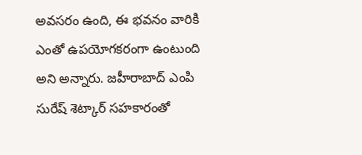అవసరం ఉంది, ఈ భవనం వారికి ఎంతో ఉపయోగకరంగా ఉంటుంది అని అన్నారు. జహీరాబాద్ ఎంపి సురేష్ శెట్కార్ సహకారంతో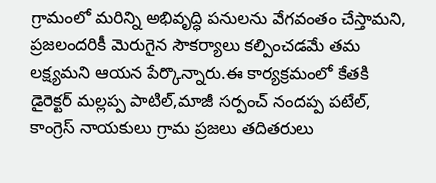గ్రామంలో మరిన్ని అభివృద్ధి పనులను వేగవంతం చేస్తామని, ప్రజలందరికీ మెరుగైన సౌకర్యాలు కల్పించడమే తమ లక్ష్యమని ఆయన పేర్కొన్నారు.ఈ కార్యక్రమంలో కేతకి డైరెక్టర్ మల్లప్ప పాటిల్,మాజీ సర్పంచ్ నందప్ప పటేల్, కాంగ్రెస్ నాయకులు గ్రామ ప్రజలు తదితరులు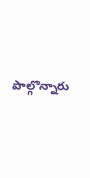పాల్గొన్నారు